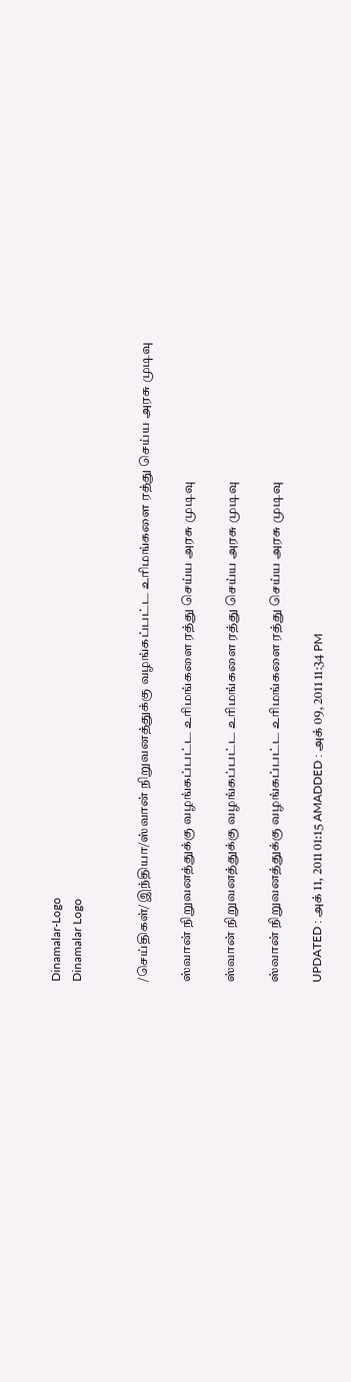Dinamalar-Logo
Dinamalar Logo


/செய்திகள்/இந்தியா/ஸ்வான் நிறுவனத்துக்கு வழங்கப்பட்ட உரிமங்களை ரத்து செய்ய அரசு முடிவு

ஸ்வான் நிறுவனத்துக்கு வழங்கப்பட்ட உரிமங்களை ரத்து செய்ய அரசு முடிவு

ஸ்வான் நிறுவனத்துக்கு வழங்கப்பட்ட உரிமங்களை ரத்து செய்ய அரசு முடிவு

ஸ்வான் நிறுவனத்துக்கு வழங்கப்பட்ட உரிமங்களை ரத்து செய்ய அரசு முடிவு

UPDATED : அக் 11, 2011 01:15 AMADDED : அக் 09, 2011 11:34 PM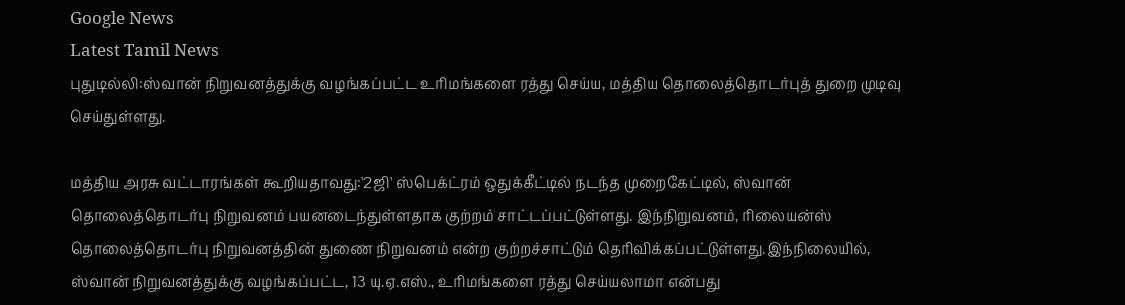Google News
Latest Tamil News
புதுடில்லி:ஸ்வான் நிறுவனத்துக்கு வழங்கப்பட்ட உரிமங்களை ரத்து செய்ய, மத்திய தொலைத்தொடர்புத் துறை முடிவு செய்துள்ளது.

மத்திய அரசு வட்டாரங்கள் கூறியதாவது:'2ஜி' ஸ்பெக்ட்ரம் ஒதுக்கீட்டில் நடந்த முறைகேட்டில், ஸ்வான் தொலைத்தொடர்பு நிறுவனம் பயனடைந்துள்ளதாக குற்றம் சாட்டப்பட்டுள்ளது. இந்நிறுவனம், ரிலையன்ஸ் தொலைத்தொடர்பு நிறுவனத்தின் துணை நிறுவனம் என்ற குற்றச்சாட்டும் தெரிவிக்கப்பட்டுள்ளது.இந்நிலையில், ஸ்வான் நிறுவனத்துக்கு வழங்கப்பட்ட, 13 யு.ஏ.எஸ்., உரிமங்களை ரத்து செய்யலாமா என்பது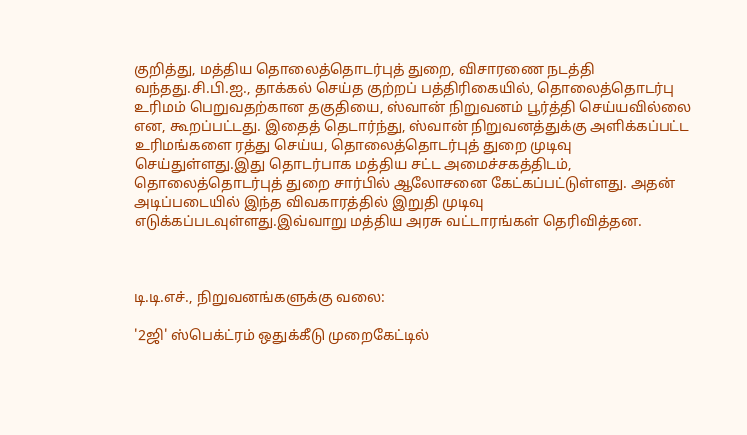குறித்து, மத்திய தொலைத்தொடர்புத் துறை, விசாரணை நடத்தி வந்தது.சி.பி.ஐ., தாக்கல் செய்த குற்றப் பத்திரிகையில், தொலைத்தொடர்பு உரிமம் பெறுவதற்கான தகுதியை, ஸ்வான் நிறுவனம் பூர்த்தி செய்யவில்லை என, கூறப்பட்டது. இதைத் தெடார்ந்து, ஸ்வான் நிறுவனத்துக்கு அளிக்கப்பட்ட உரிமங்களை ரத்து செய்ய, தொலைத்தொடர்புத் துறை முடிவு செய்துள்ளது.இது தொடர்பாக மத்திய சட்ட அமைச்சகத்திடம், தொலைத்தொடர்புத் துறை சார்பில் ஆலோசனை கேட்கப்பட்டுள்ளது. அதன் அடிப்படையில் இந்த விவகாரத்தில் இறுதி முடிவு எடுக்கப்படவுள்ளது.இவ்வாறு மத்திய அரசு வட்டாரங்கள் தெரிவித்தன.



டி.டி.எச்., நிறுவனங்களுக்கு வலை:

'2ஜி' ஸ்பெக்ட்ரம் ஒதுக்கீடு முறைகேட்டில்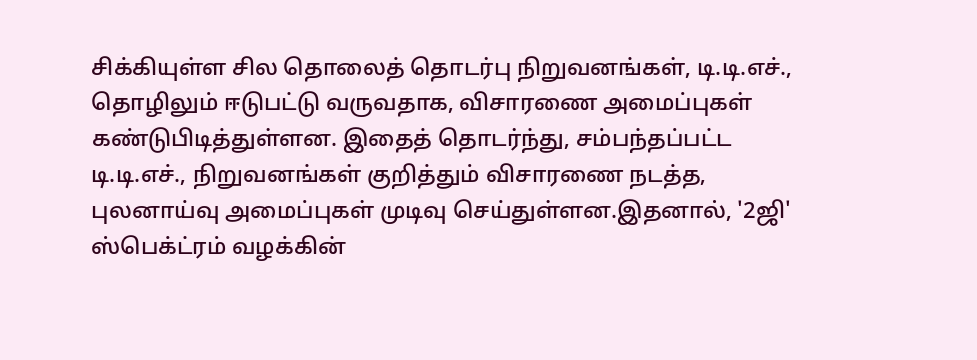சிக்கியுள்ள சில தொலைத் தொடர்பு நிறுவனங்கள், டி.டி.எச்., தொழிலும் ஈடுபட்டு வருவதாக, விசாரணை அமைப்புகள் கண்டுபிடித்துள்ளன. இதைத் தொடர்ந்து, சம்பந்தப்பட்ட டி.டி.எச்., நிறுவனங்கள் குறித்தும் விசாரணை நடத்த, புலனாய்வு அமைப்புகள் முடிவு செய்துள்ளன.இதனால், '2ஜி' ஸ்பெக்ட்ரம் வழக்கின்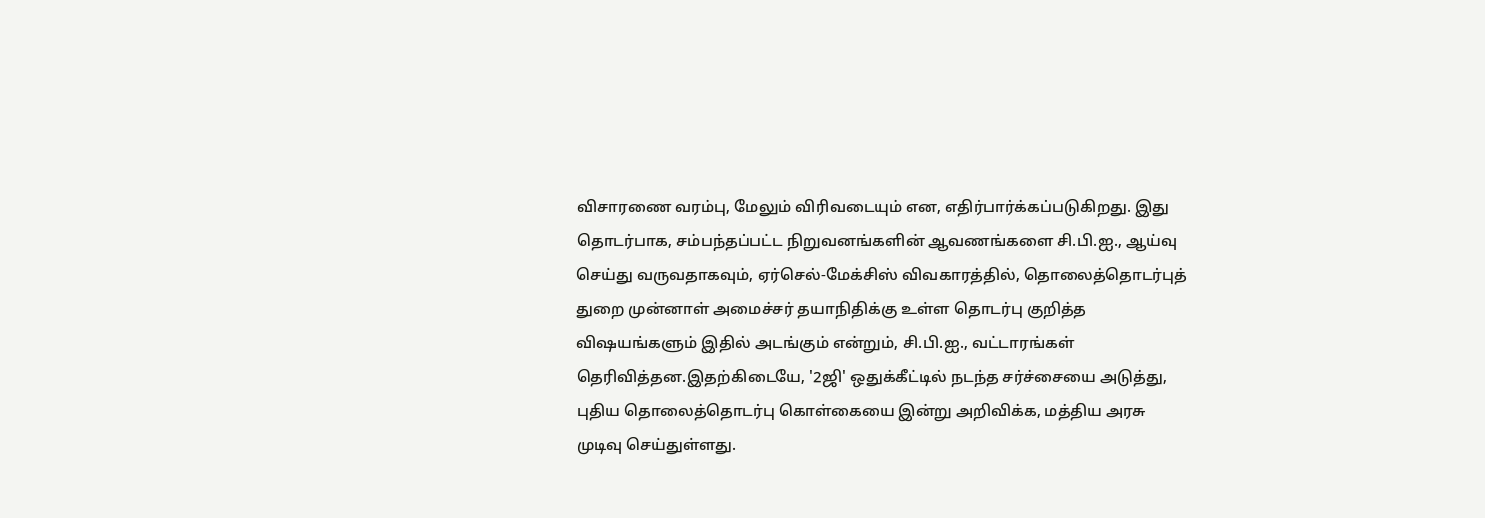விசாரணை வரம்பு, மேலும் விரிவடையும் என, எதிர்பார்க்கப்படுகிறது. இது தொடர்பாக, சம்பந்தப்பட்ட நிறுவனங்களின் ஆவணங்களை சி.பி.ஐ., ஆய்வு செய்து வருவதாகவும், ஏர்செல்-மேக்சிஸ் விவகாரத்தில், தொலைத்தொடர்புத் துறை முன்னாள் அமைச்சர் தயாநிதிக்கு உள்ள தொடர்பு குறித்த விஷயங்களும் இதில் அடங்கும் என்றும், சி.பி.ஐ., வட்டாரங்கள் தெரிவித்தன.இதற்கிடையே, '2ஜி' ஒதுக்கீட்டில் நடந்த சர்ச்சையை அடுத்து, புதிய தொலைத்தொடர்பு கொள்கையை இன்று அறிவிக்க, மத்திய அரசு முடிவு செய்துள்ளது.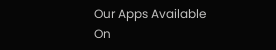Our Apps Available On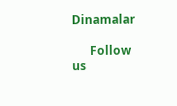Dinamalar

      Follow us